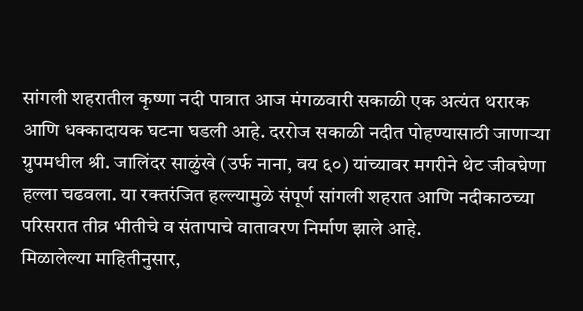सांगली शहरातील कृष्णा नदी पात्रात आज मंगळवारी सकाळी एक अत्यंत थरारक आणि धक्कादायक घटना घडली आहे. दररोज सकाळी नदीत पोहण्यासाठी जाणाऱ्या ग्रुपमधील श्री. जालिंदर साळुंखे (उर्फ नाना, वय ६०) यांच्यावर मगरीने थेट जीवघेणा हल्ला चढवला. या रक्तरंजित हल्ल्यामुळे संपूर्ण सांगली शहरात आणि नदीकाठच्या परिसरात तीव्र भीतीचे व संतापाचे वातावरण निर्माण झाले आहे.
मिळालेल्या माहितीनुसार,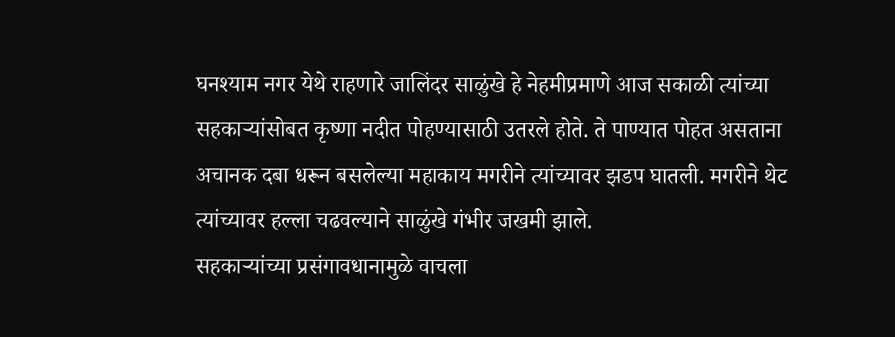घनश्याम नगर येथे राहणारे जालिंदर साळुंखे हे नेहमीप्रमाणे आज सकाळी त्यांच्या सहकाऱ्यांसोबत कृष्णा नदीत पोहण्यासाठी उतरले होते. ते पाण्यात पोहत असताना अचानक दबा धरून बसलेल्या महाकाय मगरीने त्यांच्यावर झडप घातली. मगरीने थेट त्यांच्यावर हल्ला चढवल्याने साळुंखे गंभीर जखमी झाले.
सहकाऱ्यांच्या प्रसंगावधानामुळे वाचला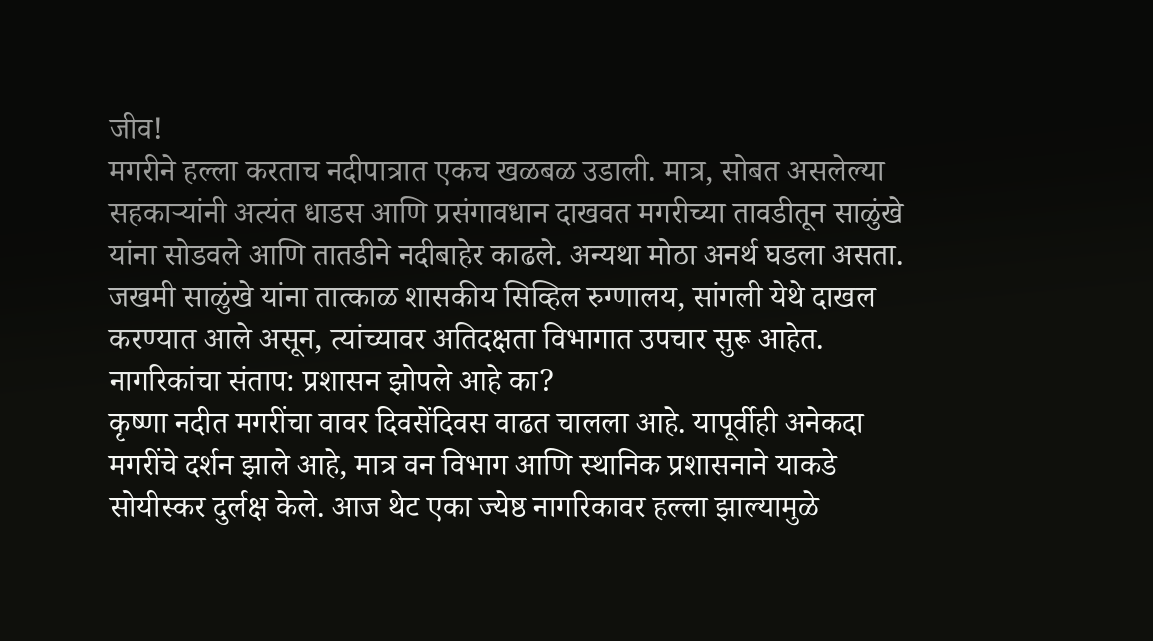जीव!
मगरीने हल्ला करताच नदीपात्रात एकच खळबळ उडाली. मात्र, सोबत असलेल्या सहकाऱ्यांनी अत्यंत धाडस आणि प्रसंगावधान दाखवत मगरीच्या तावडीतून साळुंखे यांना सोडवले आणि तातडीने नदीबाहेर काढले. अन्यथा मोठा अनर्थ घडला असता. जखमी साळुंखे यांना तात्काळ शासकीय सिव्हिल रुग्णालय, सांगली येथे दाखल करण्यात आले असून, त्यांच्यावर अतिदक्षता विभागात उपचार सुरू आहेत.
नागरिकांचा संताप: प्रशासन झोपले आहे का?
कृष्णा नदीत मगरींचा वावर दिवसेंदिवस वाढत चालला आहे. यापूर्वीही अनेकदा मगरींचे दर्शन झाले आहे, मात्र वन विभाग आणि स्थानिक प्रशासनाने याकडे सोयीस्कर दुर्लक्ष केले. आज थेट एका ज्येष्ठ नागरिकावर हल्ला झाल्यामुळे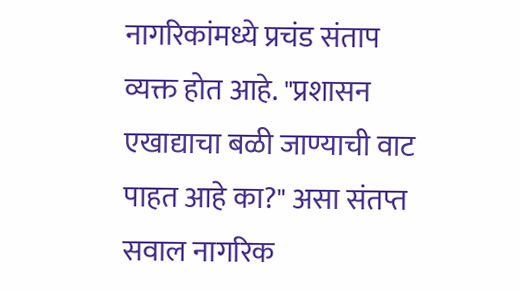नागरिकांमध्ये प्रचंड संताप व्यक्त होत आहे. "प्रशासन एखाद्याचा बळी जाण्याची वाट पाहत आहे का?" असा संतप्त सवाल नागरिक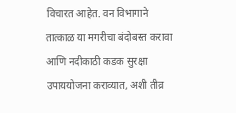विचारत आहेत. वन विभागाने तात्काळ या मगरीचा बंदोबस्त करावा आणि नदीकाठी कडक सुरक्षा उपाययोजना कराव्यात, अशी तीव्र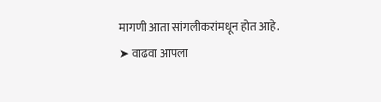मागणी आता सांगलीकरांमधून होत आहे.
➤ वाढवा आपला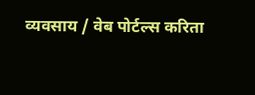व्यवसाय / वेब पोर्टल्स करिता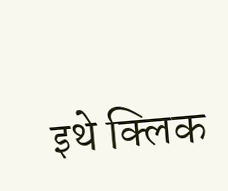इथे क्लिक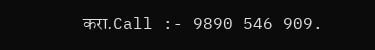करा.Call :- 9890 546 909.